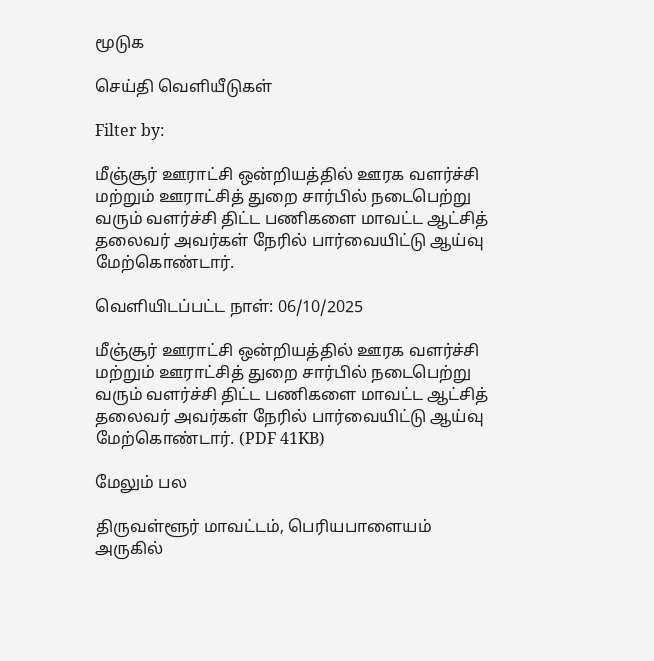மூடுக

செய்தி வெளியீடுகள்

Filter by:

மீஞ்சூர் ஊராட்சி ஒன்றியத்தில் ஊரக வளர்ச்சி மற்றும் ஊராட்சித் துறை சார்பில் நடைபெற்று வரும் வளர்ச்சி திட்ட பணிகளை மாவட்ட ஆட்சித் தலைவர் அவர்கள் நேரில் பார்வையிட்டு ஆய்வு மேற்கொண்டார்.

வெளியிடப்பட்ட நாள்: 06/10/2025

மீஞ்சூர் ஊராட்சி ஒன்றியத்தில் ஊரக வளர்ச்சி மற்றும் ஊராட்சித் துறை சார்பில் நடைபெற்று வரும் வளர்ச்சி திட்ட பணிகளை மாவட்ட ஆட்சித் தலைவர் அவர்கள் நேரில் பார்வையிட்டு ஆய்வு மேற்கொண்டார். (PDF 41KB)

மேலும் பல

திருவள்ளூர் மாவட்டம், பெரியபாளையம் அருகில்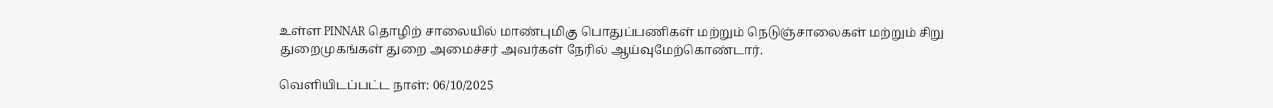உள்ள PINNAR தொழிற் சாலையில் மாண்புமிகு பொதுப்பணிகள் மற்றும் நெடுஞ்சாலைகள் மற்றும் சிறு துறைமுகங்கள் துறை அமைச்சர் அவர்கள் நேரில் ஆய்வுமேற்கொண்டார்.

வெளியிடப்பட்ட நாள்: 06/10/2025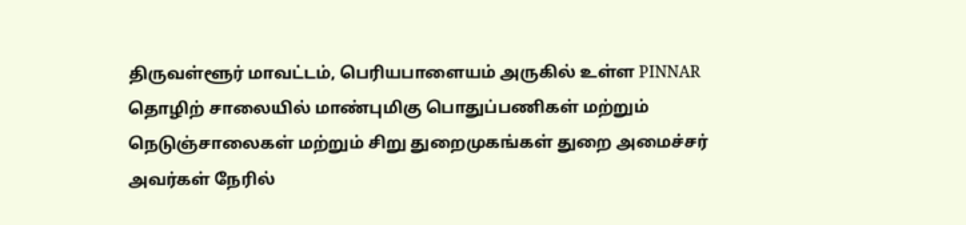திருவள்ளூர் மாவட்டம், பெரியபாளையம் அருகில் உள்ள PINNAR தொழிற் சாலையில் மாண்புமிகு பொதுப்பணிகள் மற்றும் நெடுஞ்சாலைகள் மற்றும் சிறு துறைமுகங்கள் துறை அமைச்சர் அவர்கள் நேரில்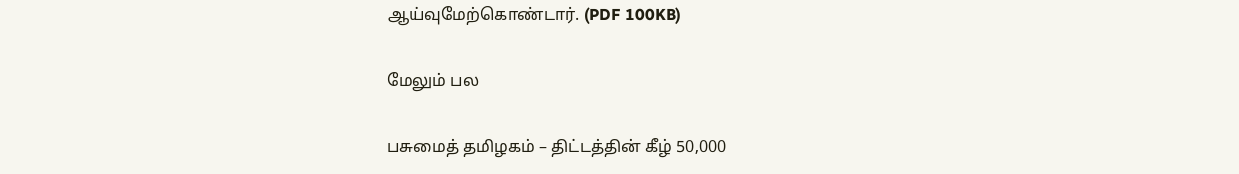ஆய்வுமேற்கொண்டார். (PDF 100KB)

மேலும் பல

பசுமைத் தமிழகம் – திட்டத்தின் கீழ் 50,000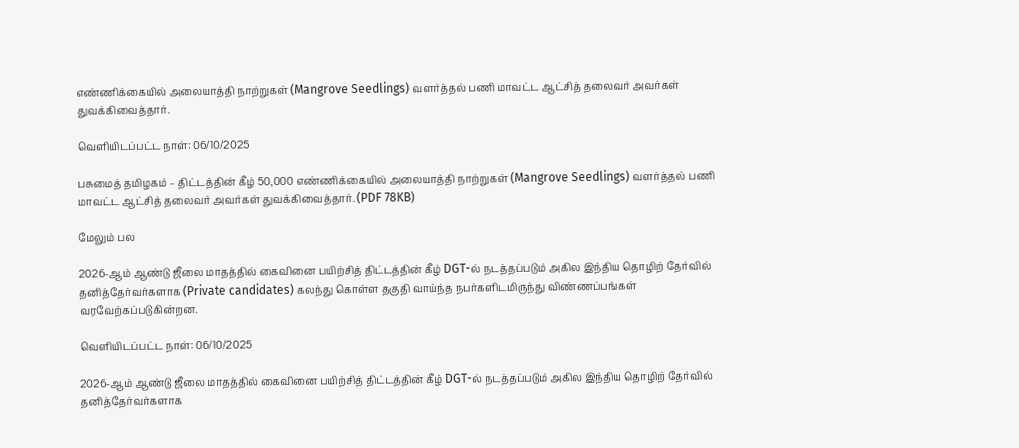எண்ணிக்கையில் அலையாத்தி நாற்றுகள் (Mangrove Seedlings) வளர்த்தல் பணி மாவட்ட ஆட்சித் தலைவர் அவர்கள் துவக்கிவைத்தார்.

வெளியிடப்பட்ட நாள்: 06/10/2025

பசுமைத் தமிழகம் – திட்டத்தின் கீழ் 50,000 எண்ணிக்கையில் அலையாத்தி நாற்றுகள் (Mangrove Seedlings) வளர்த்தல் பணி மாவட்ட ஆட்சித் தலைவர் அவர்கள் துவக்கிவைத்தார். (PDF 78KB)

மேலும் பல

2026-ஆம் ஆண்டு ஜீலை மாதத்தில் கைவினை பயிற்சித் திட்டத்தின் கீழ் DGT-ல் நடத்தப்படும் அகில இந்திய தொழிற் தேர்வில் தனித்தேர்வர்களாக (Private candidates) கலந்து கொள்ள தகுதி வாய்ந்த நபர்களிடமிருந்து விண்ணப்பங்கள் வரவேற்கப்படுகின்றன.

வெளியிடப்பட்ட நாள்: 06/10/2025

2026-ஆம் ஆண்டு ஜீலை மாதத்தில் கைவினை பயிற்சித் திட்டத்தின் கீழ் DGT-ல் நடத்தப்படும் அகில இந்திய தொழிற் தேர்வில் தனித்தேர்வர்களாக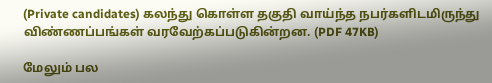(Private candidates) கலந்து கொள்ள தகுதி வாய்ந்த நபர்களிடமிருந்து விண்ணப்பங்கள் வரவேற்கப்படுகின்றன. (PDF 47KB)

மேலும் பல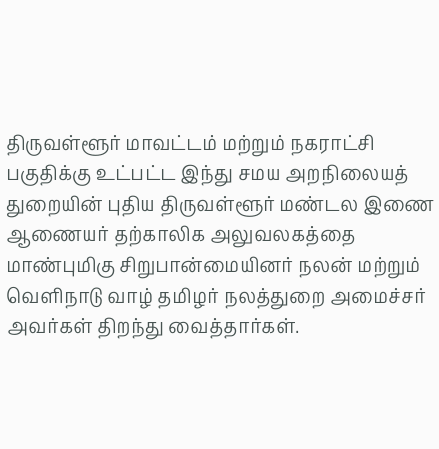திருவள்ளூர் மாவட்டம் மற்றும் நகராட்சி பகுதிக்கு உட்பட்ட இந்து சமய அறநிலையத் துறையின் புதிய திருவள்ளூர் மண்டல இணை ஆணையர் தற்காலிக அலுவலகத்தை மாண்புமிகு சிறுபான்மையினர் நலன் மற்றும் வெளிநாடு வாழ் தமிழர் நலத்துறை அமைச்சர் அவர்கள் திறந்து வைத்தார்கள்.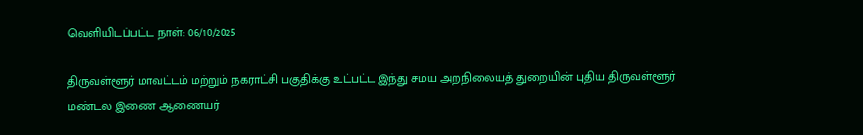வெளியிடப்பட்ட நாள்: 06/10/2025

திருவள்ளூர் மாவட்டம் மற்றும் நகராட்சி பகுதிக்கு உட்பட்ட இந்து சமய அறநிலையத் துறையின் புதிய திருவள்ளூர் மண்டல இணை ஆணையர்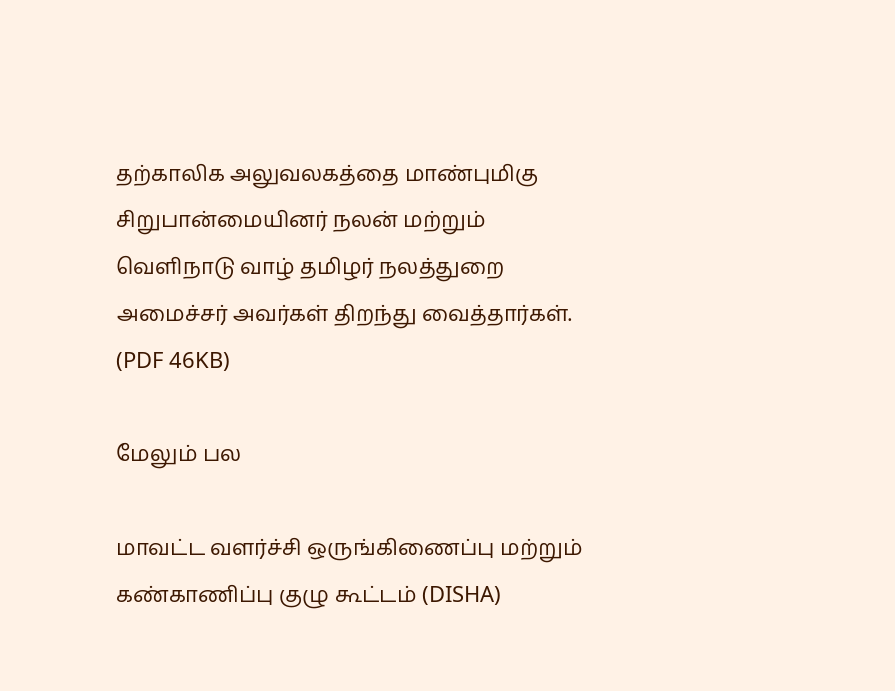தற்காலிக அலுவலகத்தை மாண்புமிகு சிறுபான்மையினர் நலன் மற்றும் வெளிநாடு வாழ் தமிழர் நலத்துறை அமைச்சர் அவர்கள் திறந்து வைத்தார்கள். (PDF 46KB)

மேலும் பல

மாவட்ட வளர்ச்சி ஒருங்கிணைப்பு மற்றும் கண்காணிப்பு குழு கூட்டம் (DISHA)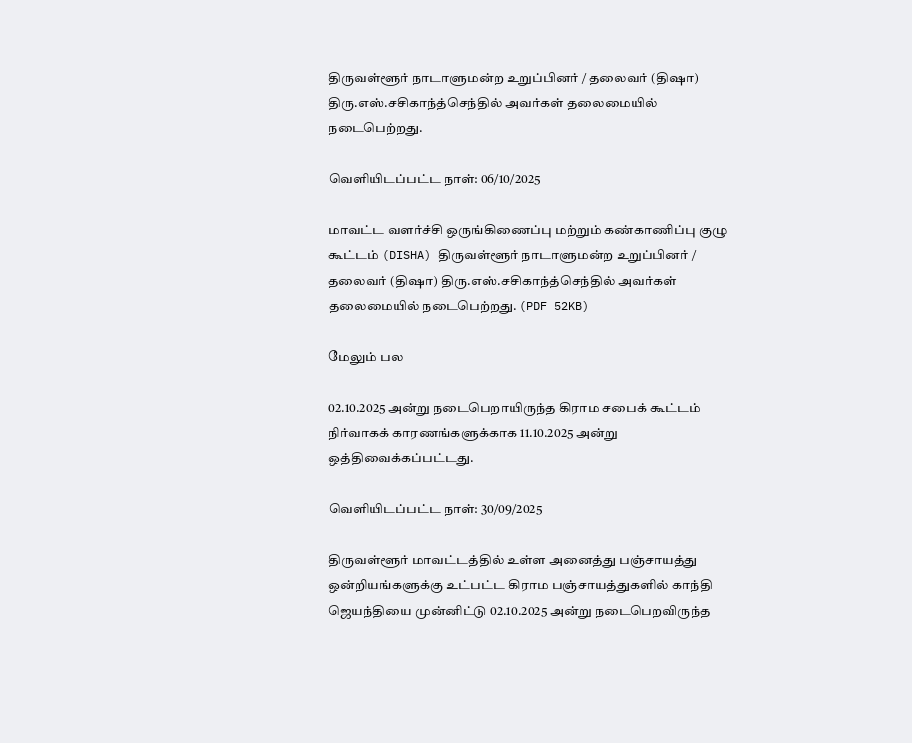திருவள்ளூர் நாடாளுமன்ற உறுப்பினர் / தலைவர் (திஷா) திரு.எஸ்.சசிகாந்த்செந்தில் அவர்கள் தலைமையில் நடைபெற்றது.

வெளியிடப்பட்ட நாள்: 06/10/2025

மாவட்ட வளர்ச்சி ஒருங்கிணைப்பு மற்றும் கண்காணிப்பு குழு கூட்டம் (DISHA) திருவள்ளூர் நாடாளுமன்ற உறுப்பினர் / தலைவர் (திஷா) திரு.எஸ்.சசிகாந்த்செந்தில் அவர்கள் தலைமையில் நடைபெற்றது. (PDF 52KB)

மேலும் பல

02.10.2025 அன்று நடைபெறாயிருந்த கிராம சபைக் கூட்டம் நிர்வாகக் காரணங்களுக்காக 11.10.2025 அன்று ஒத்திவைக்கப்பட்டது.

வெளியிடப்பட்ட நாள்: 30/09/2025

திருவள்ளூர் மாவட்டத்தில் உள்ள அனைத்து பஞ்சாயத்து ஒன்றியங்களுக்கு உட்பட்ட கிராம பஞ்சாயத்துகளில் காந்தி ஜெயந்தியை முன்னிட்டு 02.10.2025 அன்று நடைபெறவிருந்த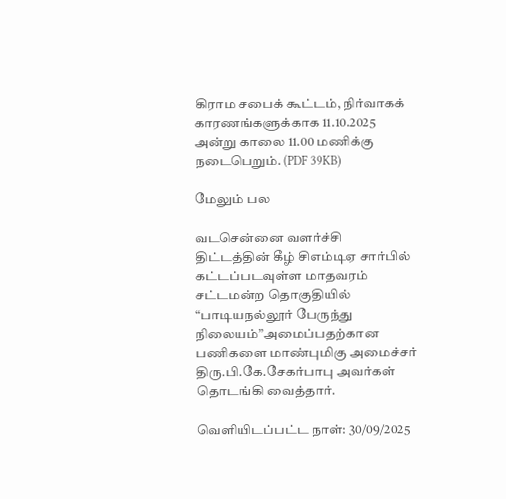கிராம சபைக் கூட்டம், நிர்வாகக் காரணங்களுக்காக 11.10.2025 அன்று காலை 11.00 மணிக்கு நடைபெறும். (PDF 39KB)

மேலும் பல

வடசென்னை வளர்ச்சி திட்டத்தின் கீழ் சிஎம்டிஏ சார்பில் கட்டப்படவுள்ள மாதவரம் சட்டமன்ற தொகுதியில் “பாடியநல்லூர் பேருந்து நிலையம்”அமைப்பதற்கான பணிகளை மாண்புமிகு அமைச்சர் திரு.பி.கே.சேகர்பாபு அவர்கள் தொடங்கி வைத்தார்.

வெளியிடப்பட்ட நாள்: 30/09/2025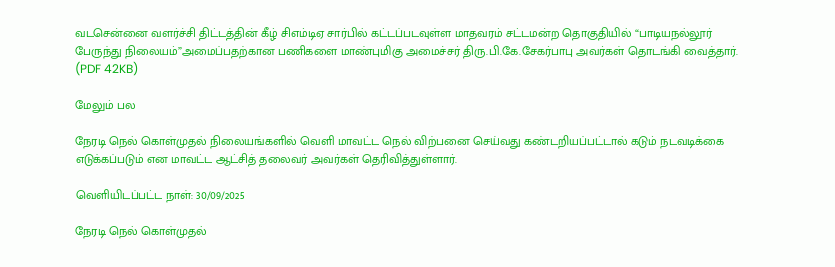வடசென்னை வளர்ச்சி திட்டத்தின் கீழ் சிஎம்டிஏ சார்பில் கட்டப்படவுள்ள மாதவரம் சட்டமன்ற தொகுதியில் “பாடியநல்லூர் பேருந்து நிலையம்”அமைப்பதற்கான பணிகளை மாண்புமிகு அமைச்சர் திரு.பி.கே.சேகர்பாபு அவர்கள் தொடங்கி வைத்தார். (PDF 42KB)

மேலும் பல

நேரடி நெல் கொள்முதல் நிலையங்களில் வெளி மாவட்ட நெல் விற்பனை செய்வது கண்டறியப்பட்டால் கடும் நடவடிக்கை எடுக்கப்படும் என மாவட்ட ஆட்சித் தலைவர் அவர்கள் தெரிவித்துள்ளார்.

வெளியிடப்பட்ட நாள்: 30/09/2025

நேரடி நெல் கொள்முதல்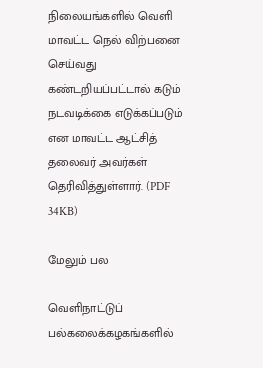நிலையங்களில் வெளி மாவட்ட நெல் விற்பனை செய்வது கண்டறியப்பட்டால் கடும் நடவடிக்கை எடுக்கப்படும் என மாவட்ட ஆட்சித் தலைவர் அவர்கள் தெரிவித்துள்ளார். (PDF 34KB)

மேலும் பல

வெளிநாட்டுப் பல்கலைக்கழகங்களில்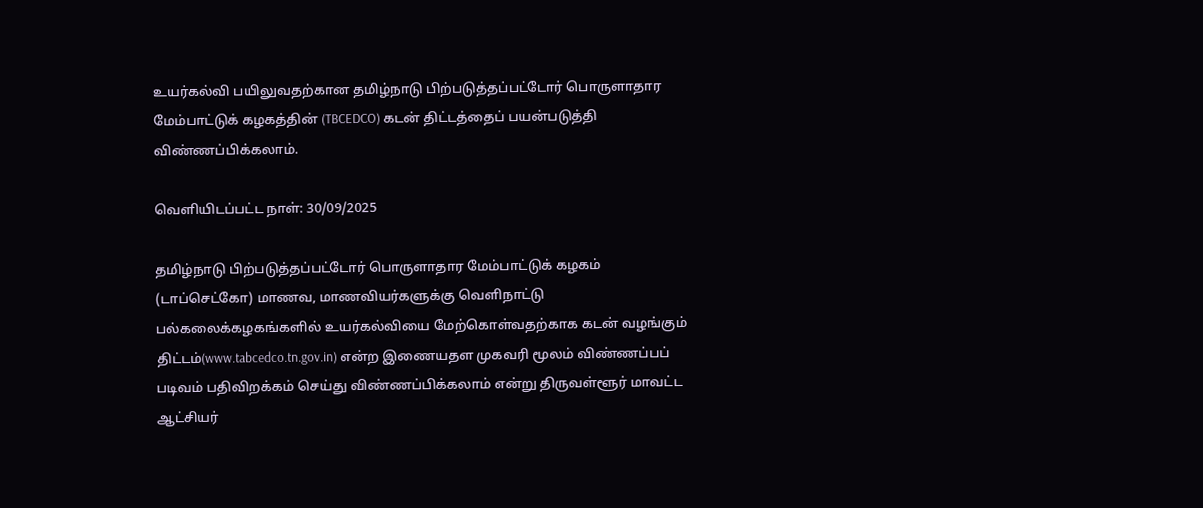உயர்கல்வி பயிலுவதற்கான தமிழ்நாடு பிற்படுத்தப்பட்டோர் பொருளாதார மேம்பாட்டுக் கழகத்தின் (TBCEDCO) கடன் திட்டத்தைப் பயன்படுத்தி விண்ணப்பிக்கலாம்.

வெளியிடப்பட்ட நாள்: 30/09/2025

தமிழ்நாடு பிற்படுத்தப்பட்டோர் பொருளாதார மேம்பாட்டுக் கழகம் (டாப்செட்கோ) மாணவ, மாணவியர்களுக்கு வெளிநாட்டு பல்கலைக்கழகங்களில் உயர்கல்வியை மேற்கொள்வதற்காக கடன் வழங்கும் திட்டம்(www.tabcedco.tn.gov.in) என்ற இணையதள முகவரி மூலம் விண்ணப்பப் படிவம் பதிவிறக்கம் செய்து விண்ணப்பிக்கலாம் என்று திருவள்ளூர் மாவட்ட ஆட்சியர்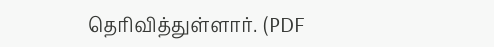தெரிவித்துள்ளார். (PDF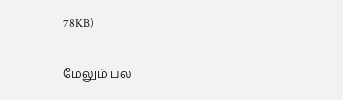78KB)

மேலும் பல